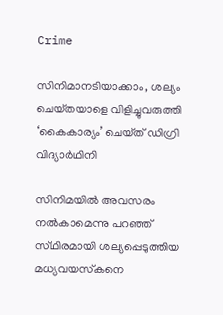Crime

സിനിമാനടിയാക്കാം, ശല്യം ചെയ്‌തയാളെ വിളിച്ചുവരുത്തി ‘കൈകാര്യം’ ചെയ്‌ത്‌ ഡിഗ്രി വിദ്യാര്‍ഥിനി

സിനിമയില്‍ അവസരം നല്‍കാമെന്നു പറഞ്ഞ്‌ സ്‌ഥിരമായി ശല്യപ്പെടുത്തിയ മധ്യവയസ്‌കനെ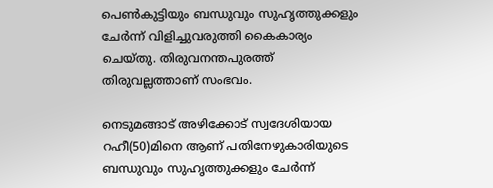പെണ്‍കുട്ടിയും ബന്ധുവും സുഹൃത്തുക്കളും ചേര്‍ന്ന്‌ വിളിച്ചുവരുത്തി കൈകാര്യം ചെയ്‌തു. തിരുവനന്തപുരത്ത് തിരുവല്ലത്താണ് സംഭവം.

നെടുമങ്ങാട്‌ അഴിക്കോട്‌ സ്വദേശിയായ റഹീ(50)മിനെ ആണ്‌ പതിനേഴുകാരിയുടെ ബന്ധുവും സുഹൃത്തുക്കളും ചേര്‍ന്ന്‌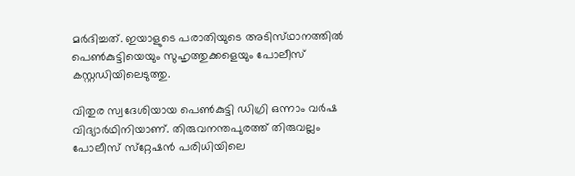മര്‍ദിച്ചത്‌. ഇയാളുടെ പരാതിയുടെ അടിസ്‌ഥാനത്തില്‍ പെണ്‍കുട്ടിയെയും സുഹൃത്തുക്കളെയും പോലീസ്‌ കസ്റ്റഡിയിലെടുത്തു.

വിതുര സ്വദേശിയായ പെണ്‍കുട്ടി ഡിഗ്രി ഒന്നാം വര്‍ഷ വിദ്യാര്‍ഥിനിയാണ്‌. തിരുവനന്തപുരത്ത്‌ തിരുവല്ലം പോലീസ്‌ സ്‌റ്റേഷന്‍ പരിധിയിലെ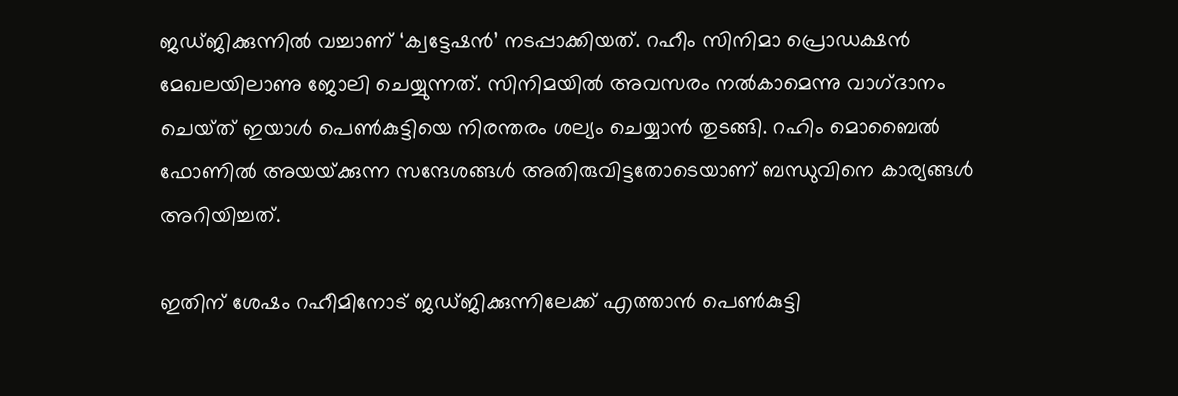ജഡ്‌ജിക്കുന്നില്‍ വച്ചാണ്‌ ‘ക്വട്ടേഷന്‍’ നടപ്പാക്കിയത്‌. റഹീം സിനിമാ പ്രൊഡക്ഷന്‍ മേഖലയിലാണു ജോലി ചെയ്യുന്നത്‌. സിനിമയില്‍ അവസരം നല്‍കാമെന്നു വാഗ്‌ദാനം ചെയ്‌ത്‌ ഇയാള്‍ പെണ്‍കുട്ടിയെ നിരന്തരം ശല്യം ചെയ്യാന്‍ തുടങ്ങി. റഹിം മൊബൈല്‍ ഫോണില്‍ അയയ്‌ക്കുന്ന സന്ദേശങ്ങള്‍ അതിരുവിട്ടതോടെയാണ്‌ ബന്ധുവിനെ കാര്യങ്ങള്‍ അറിയിച്ചത്‌.

ഇതിന്‌ ശേഷം റഹീമിനോട്‌ ജഡ്‌ജിക്കുന്നിലേക്ക്‌ എത്താന്‍ പെണ്‍കുട്ടി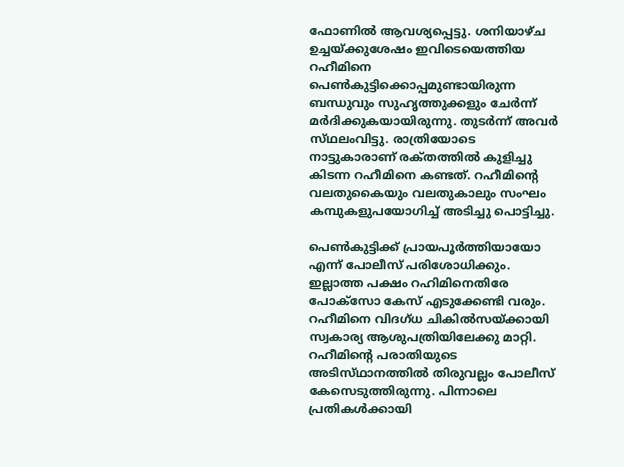ഫോണില്‍ ആവശ്യപ്പെട്ടു. ശനിയാഴ്‌ച ഉച്ചയ്‌ക്കുശേഷം ഇവിടെയെത്തിയ റഹീമിനെ പെണ്‍കുട്ടിക്കൊപ്പമുണ്ടായിരുന്ന ബന്ധുവും സുഹൃത്തുക്കളും ചേര്‍ന്ന്‌ മര്‍ദിക്കുകയായിരുന്നു. തുടര്‍ന്ന്‌ അവര്‍ സ്‌ഥലംവിട്ടു. രാത്രിയോടെ നാട്ടുകാരാണ്‌ രക്‌തത്തില്‍ കുളിച്ചു കിടന്ന റഹീമിനെ കണ്ടത്‌. റഹീമിന്റെ വലതുകൈയും വലതുകാലും സംഘം കമ്പുകളുപയോഗിച്ച്‌ അടിച്ചു പൊട്ടിച്ചു.

പെണ്‍കുട്ടിക്ക്‌ പ്രായപൂര്‍ത്തിയായോ എന്ന്‌ പോലീസ്‌ പരിശോധിക്കും. ഇല്ലാത്ത പക്ഷം റഹിമിനെതിരേ പോക്‌സോ കേസ്‌ എടുക്കേണ്ടി വരും.
റഹീമിനെ വിദഗ്‌ധ ചികില്‍സയ്‌ക്കായി സ്വകാര്യ ആശുപത്രിയിലേക്കു മാറ്റി. റഹീമിന്റെ പരാതിയുടെ അടിസ്‌ഥാനത്തില്‍ തിരുവല്ലം പോലീസ്‌ കേസെടുത്തിരുന്നു. പിന്നാലെ പ്രതികള്‍ക്കായി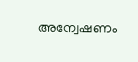അന്വേഷണം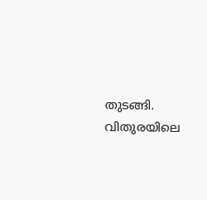തുടങ്ങി. വിതുരയിലെ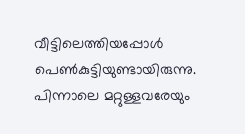വീട്ടിലെത്തിയപ്പോള്‍ പെണ്‍കുട്ടിയുണ്ടായിരുന്നു. പിന്നാലെ മറ്റുള്ളവരേയും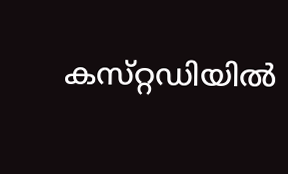കസ്‌റ്റഡിയില്‍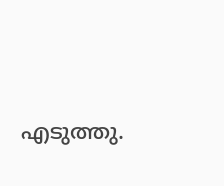എടുത്തു.